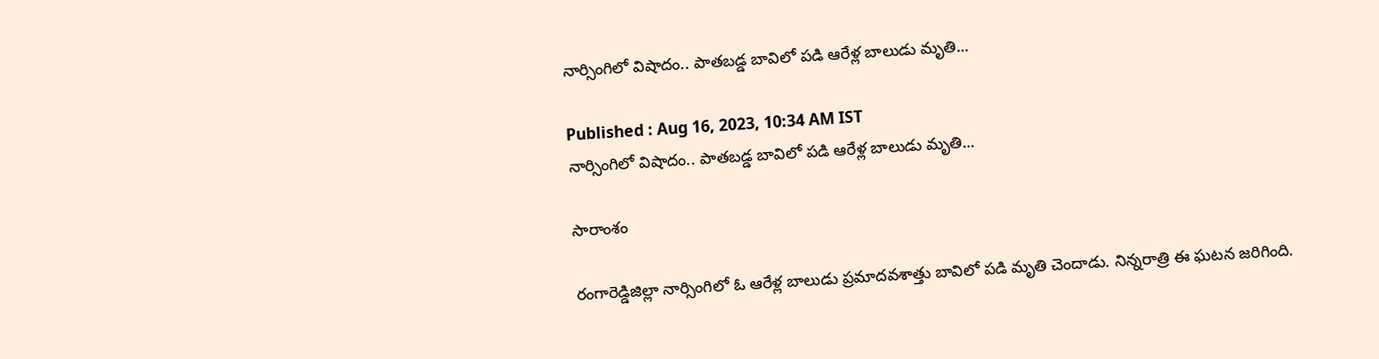నార్సింగిలో విషాదం.. పాతబడ్డ బావిలో పడి ఆరేళ్ల బాలుడు మృతి...

Published : Aug 16, 2023, 10:34 AM IST
నార్సింగిలో విషాదం.. పాతబడ్డ బావిలో పడి ఆరేళ్ల బాలుడు మృతి...

సారాంశం

రంగారెడ్డిజిల్లా నార్సింగిలో ఓ ఆరేళ్ల బాలుడు ప్రమాదవశాత్తు బావిలో పడి మృతి చెందాడు. నిన్నరాత్రి ఈ ఘటన జరిగింది.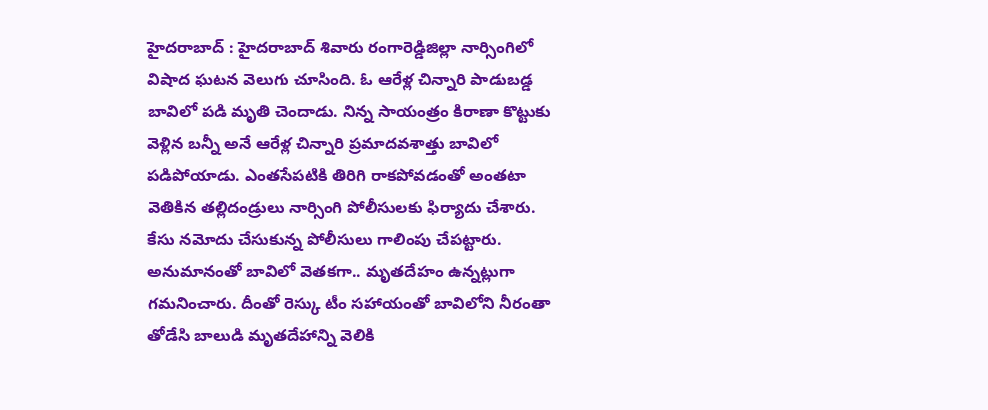హైదరాబాద్ : హైదరాబాద్ శివారు రంగారెడ్డిజిల్లా నార్సింగిలో విషాద ఘటన వెలుగు చూసింది. ఓ ఆరేళ్ల చిన్నారి పాడుబడ్డ బావిలో పడి మృతి చెందాడు. నిన్న సాయంత్రం కిరాణా కొట్టుకు వెళ్లిన బన్నీ అనే ఆరేళ్ల చిన్నారి ప్రమాదవశాత్తు బావిలో పడిపోయాడు. ఎంతసేపటికి తిరిగి రాకపోవడంతో అంతటా వెతికిన తల్లిదండ్రులు నార్సింగి పోలీసులకు ఫిర్యాదు చేశారు. కేసు నమోదు చేసుకున్న పోలీసులు గాలింపు చేపట్టారు. అనుమానంతో బావిలో వెతకగా.. మృతదేహం ఉన్నట్లుగా గమనించారు. దీంతో రెస్కు టీం సహాయంతో బావిలోని నీరంతా తోడేసి బాలుడి మృతదేహాన్ని వెలికి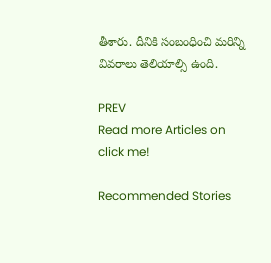తీశారు. దీనికి సంబంధించి మరిన్ని వివరాలు తెలియాల్సి ఉంది.

PREV
Read more Articles on
click me!

Recommended Stories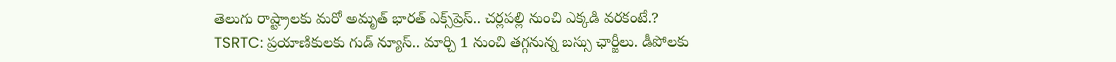తెలుగు రాష్ట్రాలకు మరో అమృత్ భారత్ ఎక్స్‌ప్రెస్.. చర్లపల్లి నుంచి ఎక్కడి వరకంటే.?
TSRTC: ప్ర‌యాణికుల‌కు గుడ్ న్యూస్‌.. మార్చి 1 నుంచి త‌గ్గ‌నున్న బ‌స్సు ఛార్జీలు. డీపోల‌కు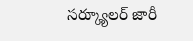స‌ర్క్యూల‌ర్ జారీ